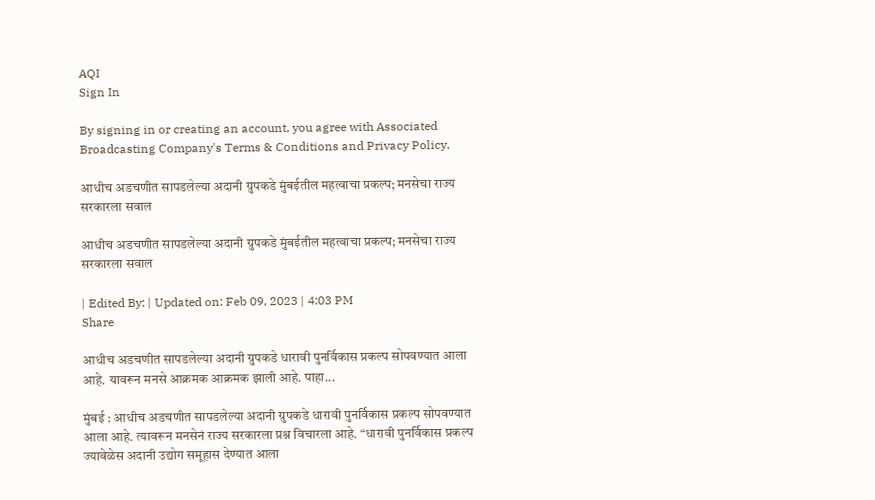AQI
Sign In

By signing in or creating an account, you agree with Associated Broadcasting Company's Terms & Conditions and Privacy Policy.

आधीच अडचणीत सापडलेल्या अदानी ग्रुपकडे मुंबईतील महत्वाचा प्रकल्प; मनसेचा राज्य सरकारला सवाल

आधीच अडचणीत सापडलेल्या अदानी ग्रुपकडे मुंबईतील महत्वाचा प्रकल्प; मनसेचा राज्य सरकारला सवाल

| Edited By: | Updated on: Feb 09, 2023 | 4:03 PM
Share

आधीच अडचणीत सापडलेल्या अदानी ग्रुपकडे धारावी पुनर्विकास प्रकल्प सोपवण्यात आला आहे. यावरून मनसे आक्रमक आक्रमक झाली आहे. पाहा...

मुंबई : आधीच अडचणीत सापडलेल्या अदानी ग्रुपकडे धारावी पुनर्विकास प्रकल्प सोपवण्यात आला आहे. त्यावरून मनसेनं राज्य सरकारला प्रश्न विचारला आहे. “धारावी पुनर्विकास प्रकल्प ज्यावेळेस अदानी उद्योग समूहास देण्यात आला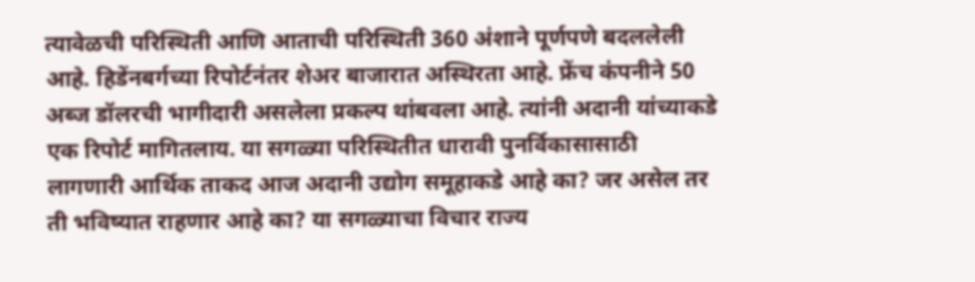त्यावेळची परिस्थिती आणि आताची परिस्थिती 360 अंशाने पूर्णपणे बदललेली आहे. हिडेंनबर्गच्या रिपोर्टनंतर शेअर बाजारात अस्थिरता आहे. फ्रेंच कंपनीने 50 अब्ज डॉलरची भागीदारी असलेला प्रकल्प थांबवला आहे. त्यांनी अदानी यांच्याकडे एक रिपोर्ट मागितलाय. या सगळ्या परिस्थितीत धारावी पुनर्विकासासाठी लागणारी आर्थिक ताकद आज अदानी उद्योग समूहाकडे आहे का? जर असेल तर ती भविष्यात राहणार आहे का? या सगळ्याचा विचार राज्य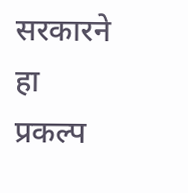सरकारने हा प्रकल्प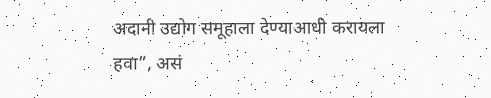अदानी उद्योग समूहाला देण्याआधी करायला हवा”, असं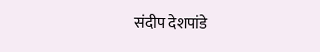संदीप देशपांडे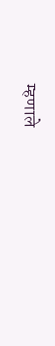म्हणाले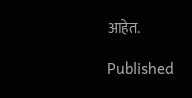आहेत.

Published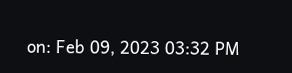on: Feb 09, 2023 03:32 PM